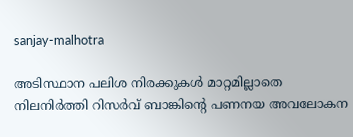sanjay-malhotra

അടിസ്ഥാന പലിശ നിരക്കുകള്‍ മാറ്റമില്ലാതെ നിലനിര്‍ത്തി റിസര്‍വ് ബാങ്കിന്‍റെ പണനയ അവലോകന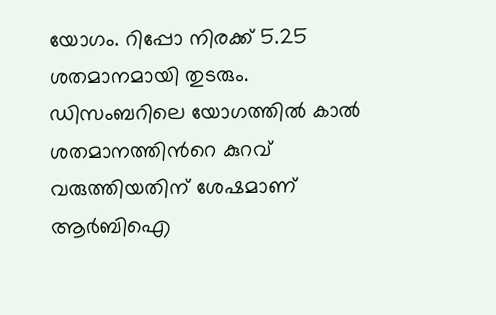യോഗം. റിപ്പോ നിരക്ക് 5.25 ശതമാനമായി തുടരും. ഡിസംബറിലെ യോഗത്തില്‍ കാല്‍ ശതമാനത്തിന്‍റെ കുറവ് വരുത്തിയതിന് ശേഷമാണ് ആര്‍ബിഐ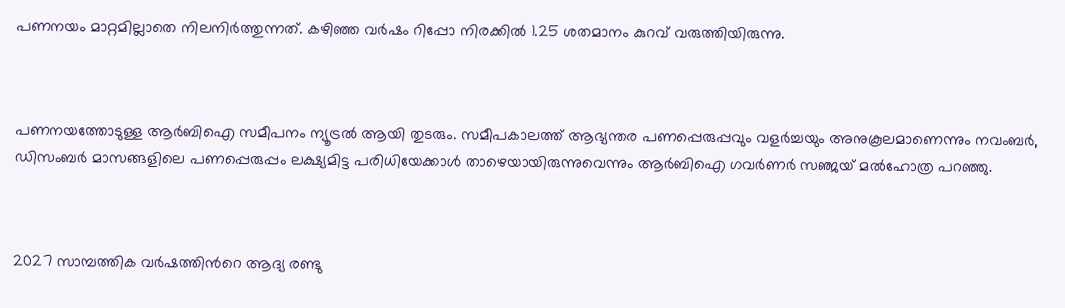പണനയം മാറ്റമില്ലാതെ നിലനിര്‍ത്തുന്നത്. കഴിഞ്ഞ വര്‍ഷം റിപ്പോ നിരക്കില്‍ 1.25 ശതമാനം കുറവ് വരുത്തിയിരുന്നു.



പണനയത്തോടുള്ള ആര്‍ബിഐ സമീപനം ന്യൂട്രൽ ആയി തുടരും. സമീപകാലത്ത് ആഭ്യന്തര പണപ്പെരുപ്പവും വളര്‍ച്ചയും അനുകൂലമാണെന്നും നവംബര്‍, ഡിസംബര്‍ മാസങ്ങളിലെ പണപ്പെരുപ്പം ലക്ഷ്യമിട്ട പരിധിയേക്കാള്‍ താഴെയായിരുന്നുവെന്നും ആര്‍ബിഐ ഗവര്‍ണര്‍ സഞ്ജയ് മല്‍ഹോത്ര പറഞ്ഞു.



2027 സാമ്പത്തിക വര്‍ഷത്തിന്‍റെ ആദ്യ രണ്ടു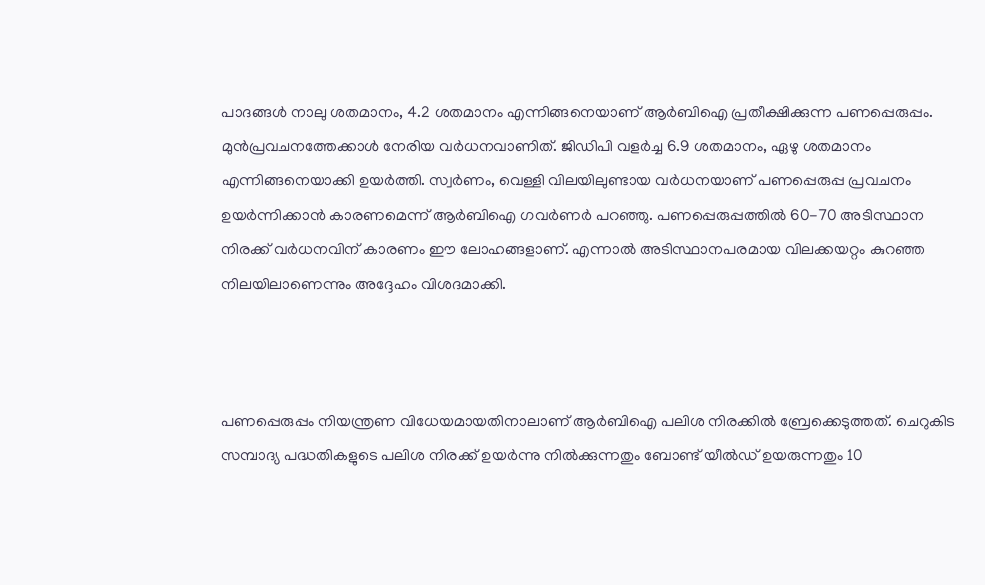പാദങ്ങള്‍ നാലു ശതമാനം, 4.2 ശതമാനം എന്നിങ്ങനെയാണ് ആര്‍ബിഐ പ്രതീക്ഷിക്കുന്ന പണപ്പെരുപ്പം. മുന്‍പ്രവചനത്തേക്കാള്‍ നേരിയ വര്‍ധനവാണിത്. ജിഡിപി വളര്‍ച്ച 6.9 ശതമാനം, ഏഴു ശതമാനം എന്നിങ്ങനെയാക്കി ഉയര്‍ത്തി. സ്വര്‍ണം, വെള്ളി വിലയിലുണ്ടായ വര്‍ധനയാണ് പണപ്പെരുപ്പ പ്രവചനം ഉയര്‍ന്നിക്കാന്‍ കാരണമെന്ന് ആര്‍ബിഐ ഗവര്‍ണര്‍ പറഞ്ഞു. പണപ്പെരുപ്പത്തില്‍ 60-70 അടിസ്ഥാന നിരക്ക് വര്‍ധനവിന് കാരണം ഈ ലോഹങ്ങളാണ്. എന്നാല്‍ അടിസ്ഥാനപരമായ വിലക്കയറ്റം കുറഞ്ഞ നിലയിലാണെന്നും അദ്ദേഹം വിശദമാക്കി.



പണപ്പെരുപ്പം നിയന്ത്രണ വിധേയമായതിനാലാണ് ആര്‍ബിഐ പലിശ നിരക്കില്‍ ബ്രേക്കെടുത്തത്. ചെറുകിട സമ്പാദ്യ പദ്ധതികളുടെ പലിശ നിരക്ക് ഉയര്‍ന്നു നില്‍ക്കുന്നതും ബോണ്ട് യീല്‍ഡ് ഉയരുന്നതും 10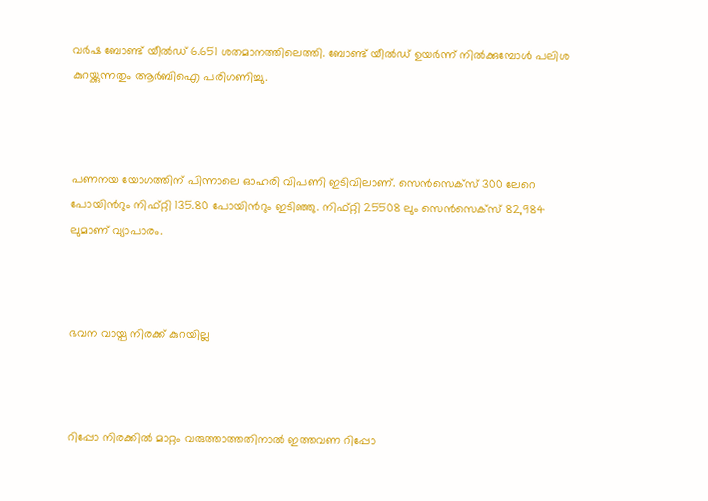വര്‍ഷ ബോണ്ട് യീല്‍ഡ് 6.651 ശതമാനത്തിലെത്തി. ബോണ്ട് യീല്‍‍ഡ് ഉയര്‍ന്ന് നില്‍ക്കുമ്പോള്‍ പലിശ കുറയ്ക്കുന്നതും ആര്‍ബിഐ പരിഗണിച്ചു.



പണനയ യോഗത്തിന് പിന്നാലെ ഓഹരി വിപണി ഇടിവിലാണ്. സെന്‍സെക്സ് 300 ലേറെ പോയിന്‍റും നിഫ്റ്റി 135.80 പോയിന്‍റും ഇടിഞ്ഞു. നിഫ്റ്റി 25508 ലും സെന്‍സെക്സ് 82,984 ലുമാണ് വ്യാപാരം.



ഭവന വായ്പ നിരക്ക് കുറയില്ല



റിപ്പോ നിരക്കില്‍ മാറ്റം വരുത്താത്തതിനാല്‍ ഇത്തവണ റിപ്പോ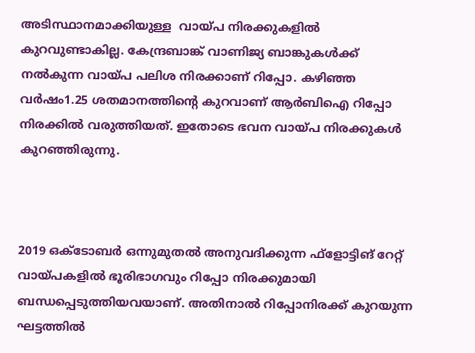അടിസ്ഥാനമാക്കിയുള്ള  വായ്പ നിരക്കുകളില്‍ കുറവുണ്ടാകില്ല. കേന്ദ്രബാങ്ക് വാണിജ്യ ബാങ്കുകള്‍ക്ക് നല്‍കുന്ന വായ്പ പലിശ നിരക്കാണ് റിപ്പോ. കഴിഞ്ഞ വര്‍ഷം1.25 ശതമാനത്തിന്‍റെ കുറവാണ് ആർബിഐ റിപ്പോ നിരക്കില്‍ വരുത്തിയത്. ഇതോടെ ഭവന വായ്പ നിരക്കുകള്‍ കുറഞ്ഞിരുന്നു.



2019 ഒക്ടോബര്‍ ഒന്നുമുതല്‍ അനുവദിക്കുന്ന ഫ്ളോട്ടിങ് റേറ്റ് വായ്പകളില്‍ ഭൂരിഭാഗവും റിപ്പോ നിരക്കുമായി ബന്ധപ്പെടുത്തിയവയാണ്. അതിനാല്‍ റിപ്പോനിരക്ക് കുറയുന്ന ഘട്ടത്തില്‍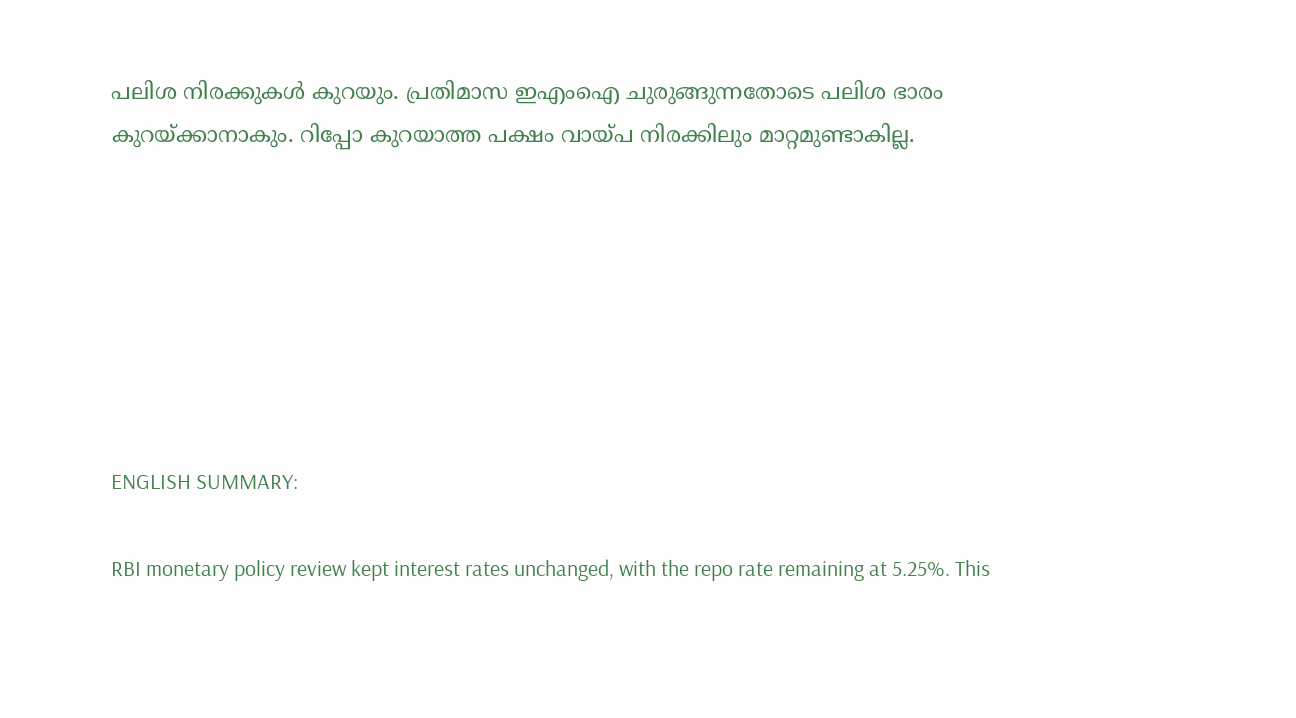പലിശ നിരക്കുകള്‍ കുറയും. പ്രതിമാസ ഇഎംഐ ചുരുങ്ങുന്നതോടെ പലിശ ഭാരം കുറയ്ക്കാനാകും. റിപ്പോ കുറയാത്ത പക്ഷം വായ്പ നിരക്കിലും മാറ്റമുണ്ടാകില്ല.







ENGLISH SUMMARY:

RBI monetary policy review kept interest rates unchanged, with the repo rate remaining at 5.25%. This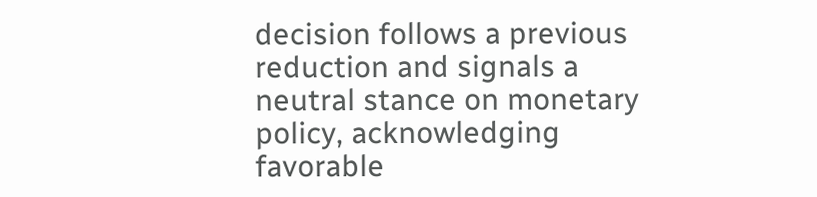decision follows a previous reduction and signals a neutral stance on monetary policy, acknowledging favorable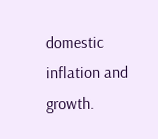domestic inflation and growth.